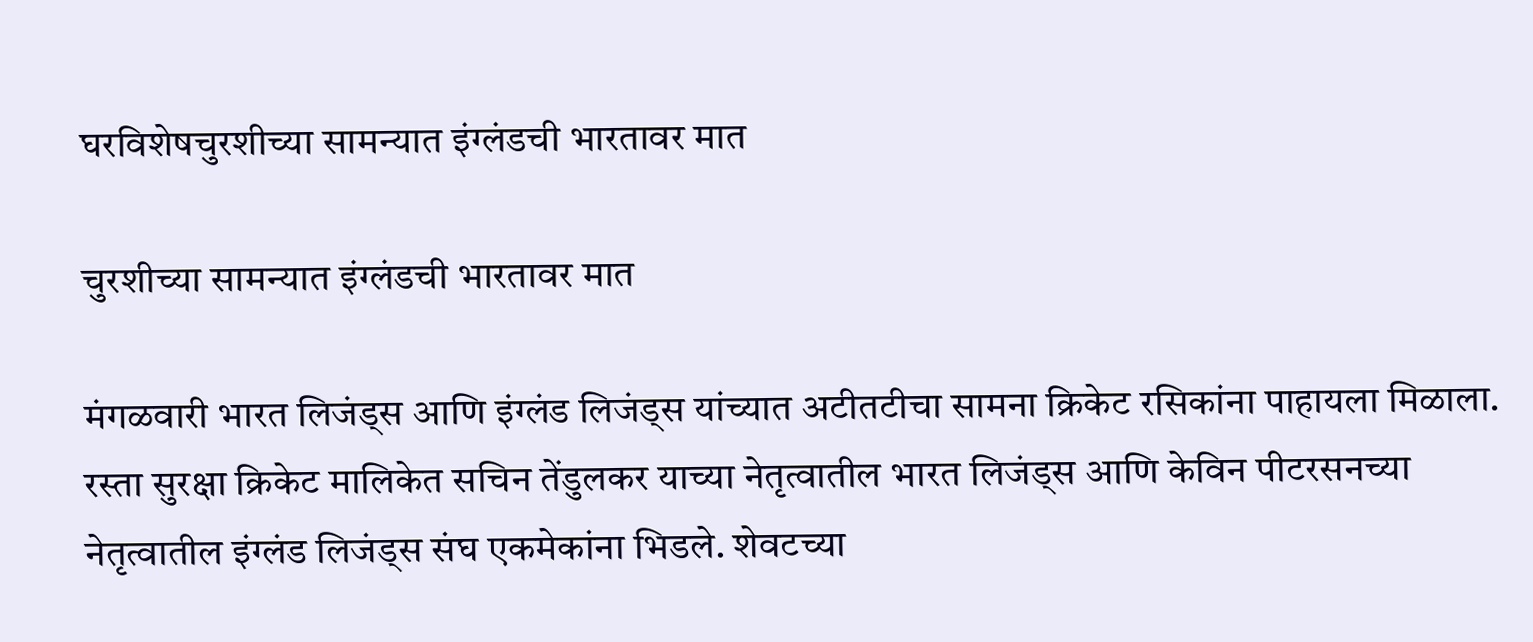घरविशेषचुरशीच्या सामन्यात इंग्लंडची भारतावर मात

चुरशीच्या सामन्यात इंग्लंडची भारतावर मात

मंगळवारी भारत लिजंड्स आणि इंग्लंड लिजंड्स यांच्यात अटीतटीचा सामना क्रिकेट रसिकांना पाहायला मिळाला. रस्ता सुरक्षा क्रिकेट मालिकेत सचिन तेंडुलकर याच्या नेतृत्वातील भारत लिजंड्स आणि केविन पीटरसनच्या नेतृत्वातील इंग्लंड लिजंड्स संघ एकमेकांना भिडले. शेवटच्या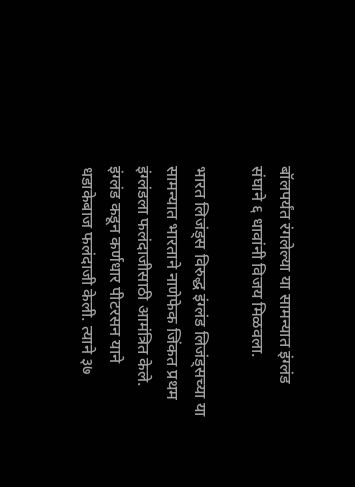बॉलपर्यंत रंगलेल्या या सामन्यात इंग्लंड संघाने ६ धावांनी विजय मिळवला.

भारत लिजंड्स विरुद्ध इंग्लंड लिजंड्सच्या या सामन्यात भारताने नाणेफेक जिंकत प्रथम इंग्लंडला फलंदाजीसाठी आमंत्रित केले. इंग्लंड कडून कर्णधार पीटरसन याने धडाकेबाज फलंदाजी केली. त्याने ३७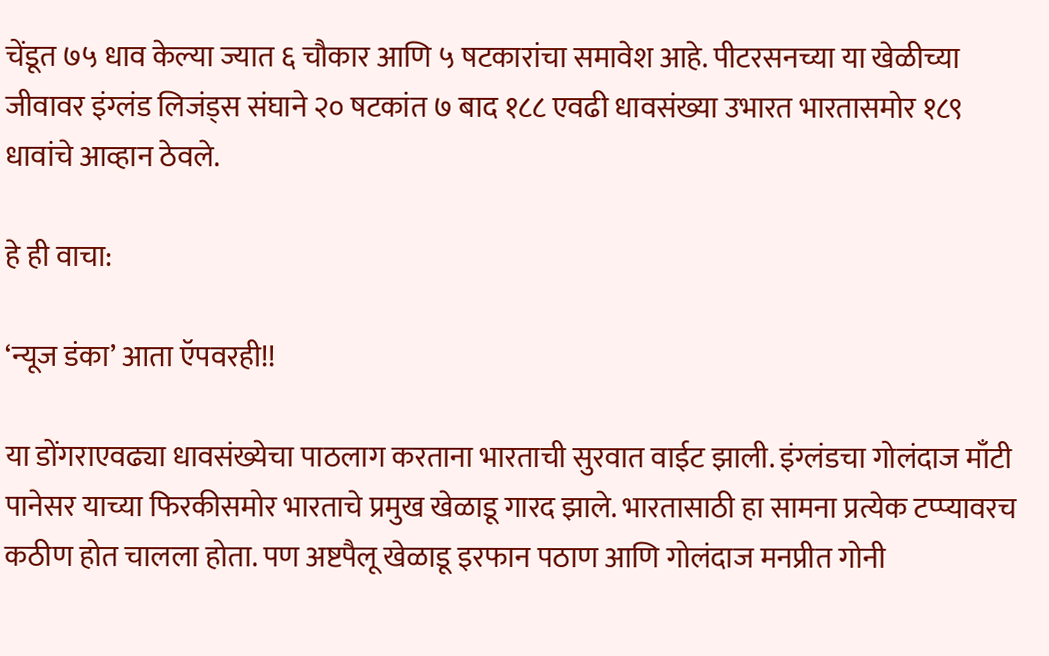चेंडूत ७५ धाव केल्या ज्यात ६ चौकार आणि ५ षटकारांचा समावेश आहे. पीटरसनच्या या खेळीच्या जीवावर इंग्लंड लिजंड्स संघाने २० षटकांत ७ बाद १८८ एवढी धावसंख्या उभारत भारतासमोर १८९ धावांचे आव्हान ठेवले.

हे ही वाचा:

‘न्यूज डंका’ आता ऍपवरही!!

या डोंगराएवढ्या धावसंख्येचा पाठलाग करताना भारताची सुरवात वाईट झाली. इंग्लंडचा गोलंदाज माँटी पानेसर याच्या फिरकीसमोर भारताचे प्रमुख खेळाडू गारद झाले. भारतासाठी हा सामना प्रत्येक टप्प्यावरच कठीण होत चालला होता. पण अष्टपैलू खेळाडू इरफान पठाण आणि गोलंदाज मनप्रीत गोनी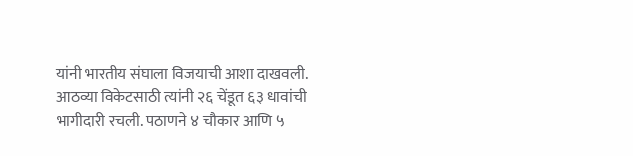यांनी भारतीय संघाला विजयाची आशा दाखवली. आठव्या विकेटसाठी त्यांनी २६ चेंडूत ६३ धावांची भागीदारी रचली. पठाणने ४ चौकार आणि ५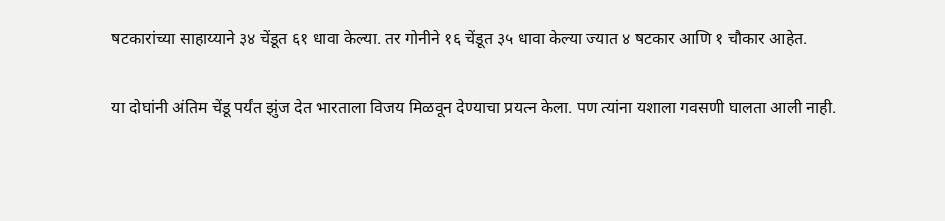षटकारांच्या साहाय्याने ३४ चेंडूत ६१ धावा केल्या. तर गोनीने १६ चेंडूत ३५ धावा केल्या ज्यात ४ षटकार आणि १ चौकार आहेत.

या दोघांनी अंतिम चेंडू पर्यंत झुंज देत भारताला विजय मिळवून देण्याचा प्रयत्न केला. पण त्यांना यशाला गवसणी घालता आली नाही.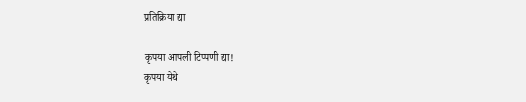प्रतिक्रिया द्या

कृपया आपली टिप्पणी द्या!
कृपया येथे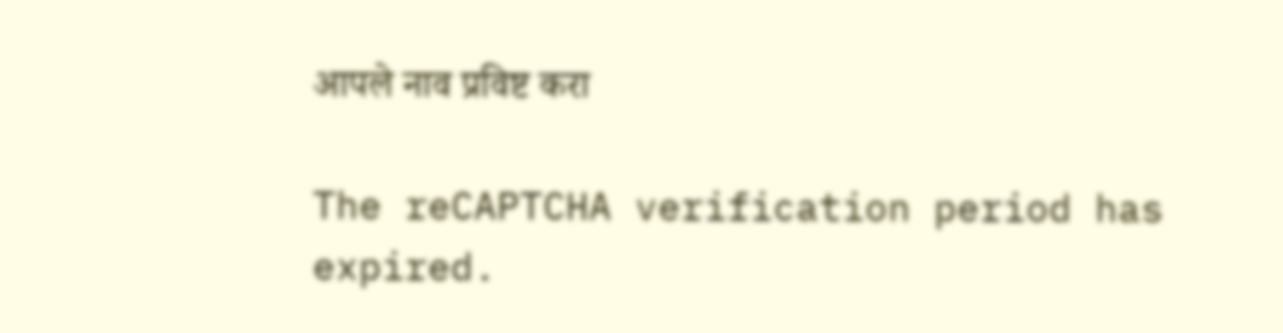आपले नाव प्रविष्ट करा

The reCAPTCHA verification period has expired.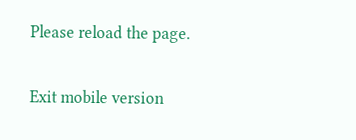Please reload the page.

Exit mobile version